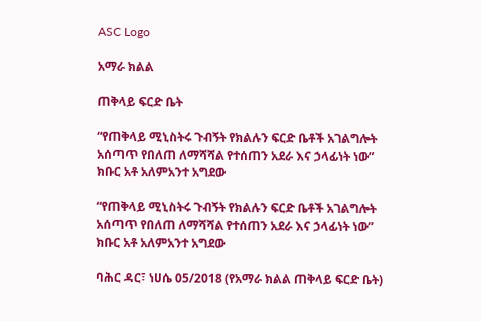ASC Logo

አማራ ክልል

ጠቅላይ ፍርድ ቤት

“የጠቅላይ ሚኒስትሩ ጉብኝት የክልሉን ፍርድ ቤቶች አገልግሎት አሰጣጥ የበለጠ ለማሻሻል የተሰጠን አደራ እና ኃላፊነት ነው”  ክቡር አቶ አለምአንተ አግደው

“የጠቅላይ ሚኒስትሩ ጉብኝት የክልሉን ፍርድ ቤቶች አገልግሎት አሰጣጥ የበለጠ ለማሻሻል የተሰጠን አደራ እና ኃላፊነት ነው”  ክቡር አቶ አለምአንተ አግደው

ባሕር ዳር፣ ነሀሴ 05/2018 (የአማራ ክልል ጠቅላይ ፍርድ ቤት)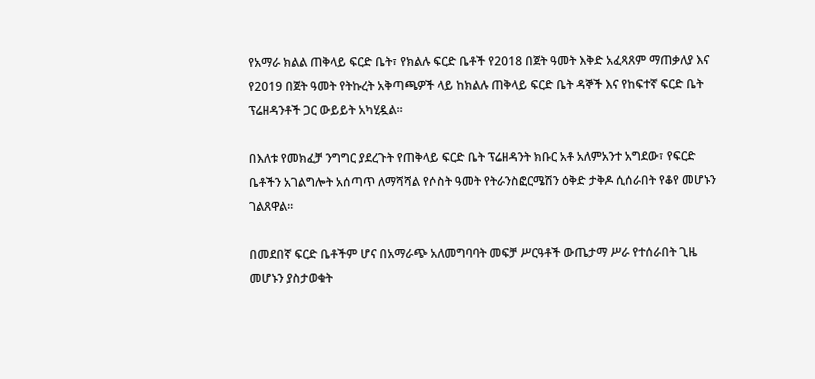የአማራ ክልል ጠቅላይ ፍርድ ቤት፣ የክልሉ ፍርድ ቤቶች የ2018 በጀት ዓመት እቅድ አፈጻጸም ማጠቃለያ እና የ2019 በጀት ዓመት የትኩረት አቅጣጫዎች ላይ ከክልሉ ጠቅላይ ፍርድ ቤት ዳኞች እና የከፍተኛ ፍርድ ቤት ፕሬዘዳንቶች ጋር ውይይት አካሂዷል።

በእለቱ የመክፈቻ ንግግር ያደረጉት የጠቅላይ ፍርድ ቤት ፕሬዘዳንት ክቡር አቶ አለምአንተ አግደው፣ የፍርድ ቤቶችን አገልግሎት አሰጣጥ ለማሻሻል የሶስት ዓመት የትራንስፎርሜሽን ዕቅድ ታቅዶ ሲሰራበት የቆየ መሆኑን ገልጸዋል።

በመደበኛ ፍርድ ቤቶችም ሆና በአማራጭ አለመግባባት መፍቻ ሥርዓቶች ውጤታማ ሥራ የተሰራበት ጊዜ መሆኑን ያስታወቁት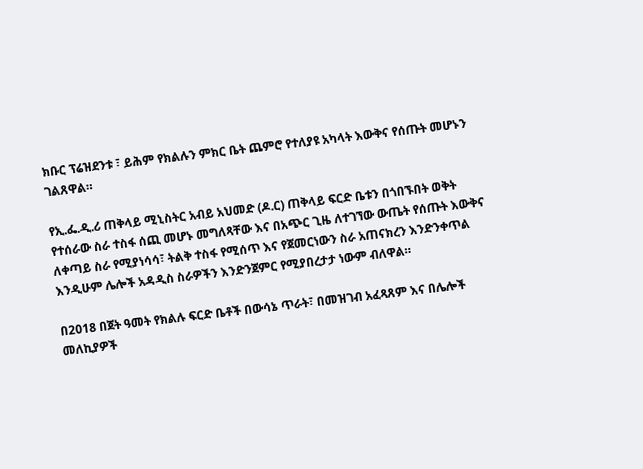ክቡር ፕሬዝደንቱ ፣ ይሕም የክልሉን ምክር ቤት ጨምሮ የተለያዩ አካላት እውቅና የሰጡት መሆኑን ገልጸዋል።

የኢ.ፌ.ዲ.ሪ ጠቅላይ ሚኒስትር አብይ አህመድ (ዶ.ር) ጠቅላይ ፍርድ ቤቱን በጎበኙበት ወቅት የተሰራው ስራ ተስፋ ሰጪ መሆኑ መግለጻቸው እና በአጭር ጊዜ ለተገኘው ውጤት የሰጡት እውቅና ለቀጣይ ስራ የሚያነሳሳ፣ ትልቅ ተስፋ የሚሰጥ እና የጀመርነውን ስራ አጠናክረን እንድንቀጥል እንዲሁም ሌሎች አዳዲስ ስራዎችን እንድንጀምር የሚያበረታታ ነውም ብለዋል።

በ2018 በጀት ዓመት የክልሉ ፍርድ ቤቶች በውሳኔ ጥራት፣ በመዝገብ አፈጻጸም እና በሌሎች መለኪያዎች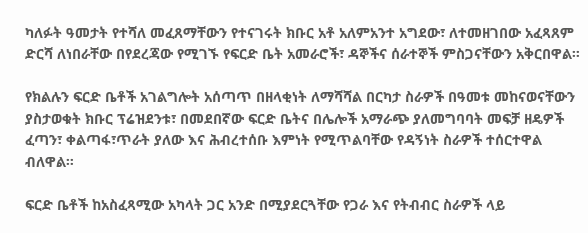ካለፉት ዓመታት የተሻለ መፈጸማቸውን የተናገሩት ክቡር አቶ አለምአንተ አግደው፣ ለተመዘገበው አፈጻጸም ድርሻ ለነበራቸው በየደረጃው የሚገኙ የፍርድ ቤት አመራሮች፣ ዳኞችና ሰራተኞች ምስጋናቸውን አቅርበዋል።

የክልሉን ፍርድ ቤቶች አገልግሎት አሰጣጥ በዘላቂነት ለማሻሻል በርካታ ስራዎች በዓመቱ መከናወናቸውን ያስታወቁት ክቡር ፕሬዝደንቱ፣ በመደበኛው ፍርድ ቤትና በሌሎች አማራጭ ያለመግባባት መፍቻ ዘዴዎች ፈጣን፣ ቀልጣፋ፣ጥራት ያለው እና ሕብረተሰቡ እምነት የሚጥልባቸው የዳኝነት ስራዎች ተሰርተዋል ብለዋል።

ፍርድ ቤቶች ከአስፈጻሚው አካላት ጋር አንድ በሚያደርጓቸው የጋራ እና የትብብር ስራዎች ላይ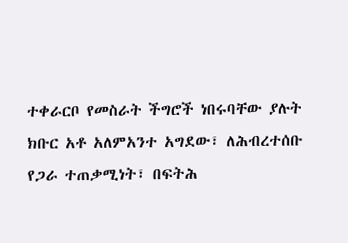ተቀራርቦ የመስራት ችግሮች ነበሩባቸው ያሉት ክቡር አቶ አለምአንተ አግደው፣ ለሕብረተሰቡ የጋራ ተጠቃሚነት፣ በፍትሕ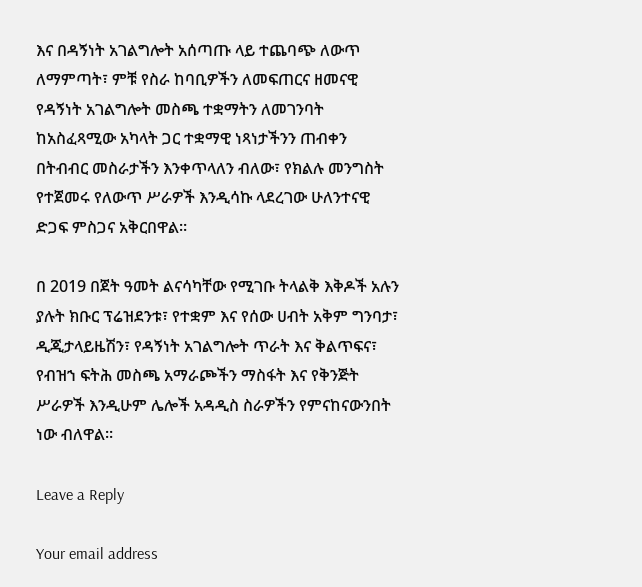እና በዳኝነት አገልግሎት አሰጣጡ ላይ ተጨባጭ ለውጥ ለማምጣት፣ ምቹ የስራ ከባቢዎችን ለመፍጠርና ዘመናዊ የዳኝነት አገልግሎት መስጫ ተቋማትን ለመገንባት ከአስፈጻሚው አካላት ጋር ተቋማዊ ነጻነታችንን ጠብቀን በትብብር መስራታችን እንቀጥላለን ብለው፣ የክልሉ መንግስት የተጀመሩ የለውጥ ሥራዎች እንዲሳኩ ላደረገው ሁለንተናዊ ድጋፍ ምስጋና አቅርበዋል።

በ 2019 በጀት ዓመት ልናሳካቸው የሚገቡ ትላልቅ እቅዶች አሉን ያሉት ክቡር ፕሬዝደንቱ፣ የተቋም እና የሰው ሀብት አቅም ግንባታ፣ ዲጂታላይዜሽን፣ የዳኝነት አገልግሎት ጥራት እና ቅልጥፍና፣ የብዝኀ ፍትሕ መስጫ አማራጮችን ማስፋት እና የቅንጅት ሥራዎች እንዲሁም ሌሎች አዳዲስ ስራዎችን የምናከናውንበት ነው ብለዋል።

Leave a Reply

Your email address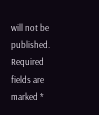will not be published. Required fields are marked *